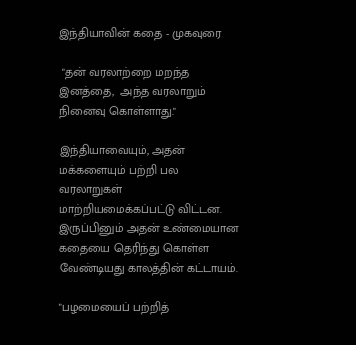இந்தியாவின் கதை - முகவுரை

 "தன் வரலாற்றை மறந்த இனத்தை,  அந்த வரலாறும் நினைவு கொள்ளாது."

இந்தியாவையும், அதன் மக்களையும் பற்றி பல வரலாறுகள் மாற்றியமைக்கப்பட்டு விட்டன. இருப்பினும் அதன் உண்மையான கதையை தெரிந்து கொள்ள வேண்டியது காலத்தின் கட்டாயம்.

"பழமையைப் பற்றித்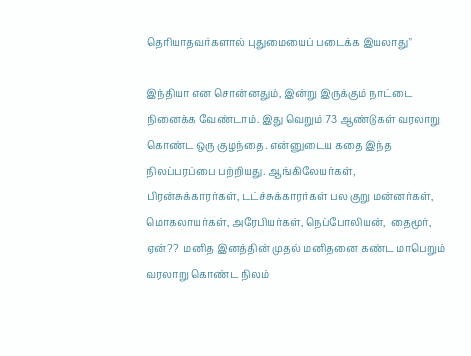தெரியாதவர்களால் புதுமையைப் படைக்க இயலாது"

இந்தியா என சொன்னதும், இன்று இருக்கும் நாட்டை நினைக்க வேண்டாம். இது வெறும் 73 ஆண்டுகள் வரலாறு கொண்ட ஒரு குழந்தை. என்னுடைய கதை இந்த நிலப்பரப்பை பற்றியது. ஆங்கிலேயர்கள், பிரன்சுக்காரர்கள், டட்ச்சுக்காரர்கள் பல குறு மன்னர்கள், மொகலாயர்கள், அரேபியர்கள், நெப்போலியன்,  தைமூர், ஏன்??  மனித இனத்தின் முதல் மனிதனை கண்ட மாபெறும் வரலாறு கொண்ட நிலம்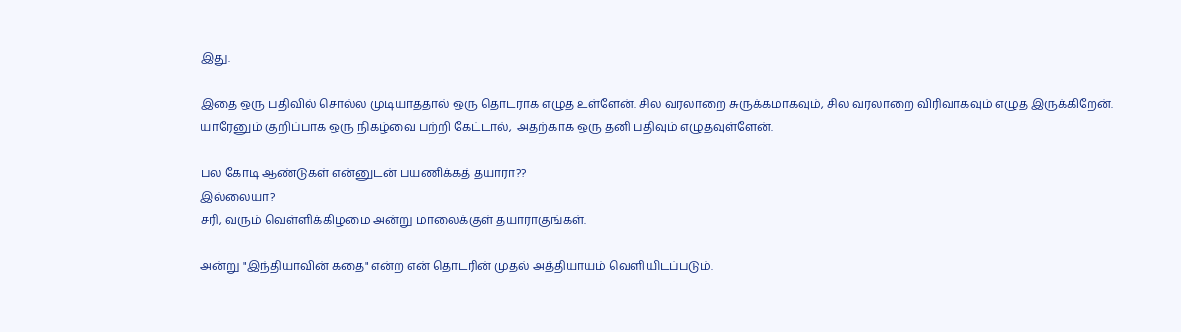இது.

இதை ஒரு பதிவில் சொல்ல முடியாததால் ஒரு தொடராக எழுத உள்ளேன். சில வரலாறை சுருக்கமாகவும், சில வரலாறை விரிவாகவும் எழுத இருக்கிறேன்.  யாரேனும் குறிப்பாக ஒரு நிகழ்வை பற்றி கேட்டால்,  அதற்காக ஒரு தனி பதிவும் எழுதவுள்ளேன்.

பல கோடி ஆண்டுகள் என்னுடன் பயணிக்கத் தயாரா??
இல்லையா?
சரி, வரும் வெள்ளிக்கிழமை அன்று மாலைக்குள் தயாராகுங்கள்.

அன்று "இந்தியாவின் கதை" என்ற என் தொடரின் முதல் அத்தியாயம் வெளியிடப்படும்.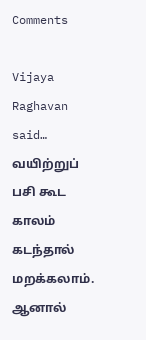Comments

Vijaya Raghavan said…
வயிற்றுப் பசி கூட காலம் கடந்தால் மறக்கலாம். ஆனால்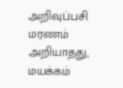அறிவுப்பசி மரணம் அறியாதது, மயக்கம்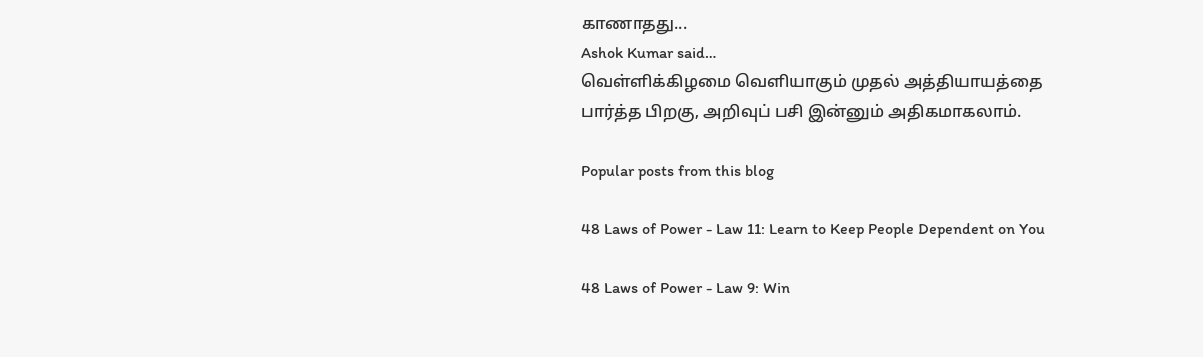காணாதது...
Ashok Kumar said…
வெள்ளிக்கிழமை வெளியாகும் முதல் அத்தியாயத்தை பார்த்த பிறகு, அறிவுப் பசி இன்னும் அதிகமாகலாம்.

Popular posts from this blog

48 Laws of Power - Law 11: Learn to Keep People Dependent on You

48 Laws of Power - Law 9: Win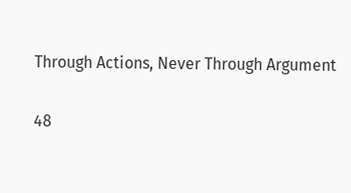Through Actions, Never Through Argument

48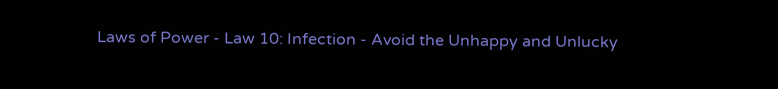Laws of Power - Law 10: Infection - Avoid the Unhappy and Unlucky